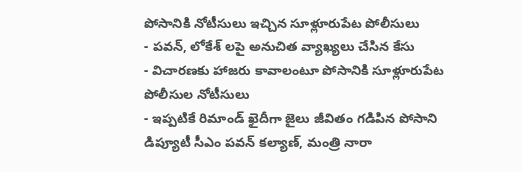పోసానికి నోటీసులు ఇచ్చిన సూళ్లూరుపేట పోలీసులు
- పవన్, లోకేశ్ లపై అనుచిత వ్యాఖ్యలు చేసిన కేసు
- విచారణకు హాజరు కావాలంటూ పోసానికి సూళ్లూరుపేట పోలీసుల నోటీసులు
- ఇప్పటికే రిమాండ్ ఖైదీగా జైలు జీవితం గడిపిన పోసాని
డిప్యూటీ సీఎం పవన్ కల్యాణ్, మంత్రి నారా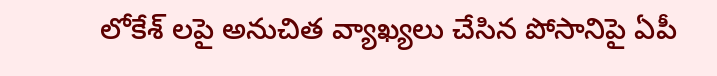లోకేశ్ లపై అనుచిత వ్యాఖ్యలు చేసిన పోసానిపై ఏపీ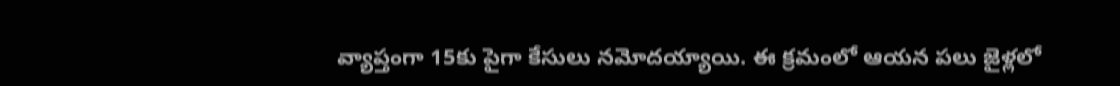వ్యాప్తంగా 15కు పైగా కేసులు నమోదయ్యాయి. ఈ క్రమంలో ఆయన పలు జైళ్లలో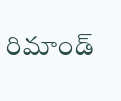రిమాండ్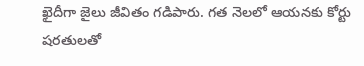ఖైదీగా జైలు జీవితం గడిపారు. గత నెలలో ఆయనకు కోర్టు షరతులతో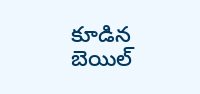కూడిన బెయిల్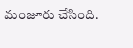మంజూరు చేసింది.